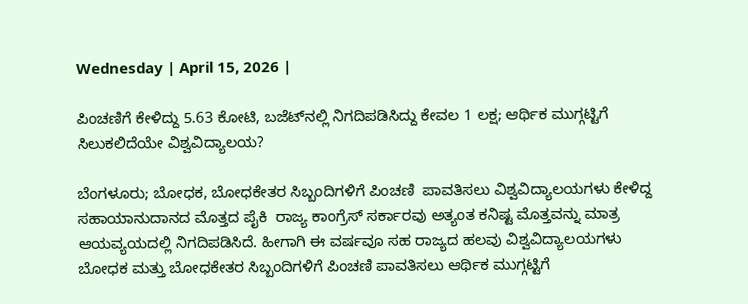Wednesday | April 15, 2026 |

ಪಿಂಚಣಿಗೆ ಕೇಳಿದ್ದು 5.63 ಕೋಟಿ, ಬಜೆಟ್‌ನಲ್ಲಿ ನಿಗದಿಪಡಿಸಿದ್ದು ಕೇವಲ 1 ಲಕ್ಷ; ಆರ್ಥಿಕ ಮುಗ್ಗಟ್ಟಿಗೆ ಸಿಲುಕಲಿದೆಯೇ ವಿಶ್ವವಿದ್ಯಾಲಯ?

ಬೆಂಗಳೂರು; ಬೋಧಕ, ಬೋಧಕೇತರ ಸಿಬ್ಬಂದಿಗಳಿಗೆ ಪಿಂಚಣಿ  ಪಾವತಿಸಲು ವಿಶ್ವವಿದ್ಯಾಲಯಗಳು ಕೇಳಿದ್ದ ಸಹಾಯಾನುದಾನದ ಮೊತ್ತದ ಪೈಕಿ  ರಾಜ್ಯ ಕಾಂಗ್ರೆಸ್‌ ಸರ್ಕಾರವು ಅತ್ಯಂತ ಕನಿಷ್ಟ ಮೊತ್ತವನ್ನು ಮಾತ್ರ ಆಯವ್ಯಯದಲ್ಲಿ ನಿಗದಿಪಡಿಸಿದೆ. ಹೀಗಾಗಿ ಈ ವರ್ಷವೂ ಸಹ ರಾಜ್ಯದ ಹಲವು ವಿಶ್ವವಿದ್ಯಾಲಯಗಳು ಬೋಧಕ ಮತ್ತು ಬೋಧಕೇತರ ಸಿಬ್ಬಂದಿಗಳಿಗೆ ಪಿಂಚಣಿ ಪಾವತಿಸಲು ಆರ್ಥಿಕ ಮುಗ್ಗಟ್ಟಿಗೆ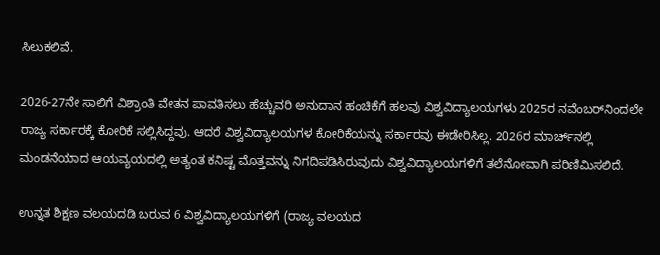ಸಿಲುಕಲಿವೆ.

2026-27ನೇ ಸಾಲಿಗೆ ವಿಶ್ರಾಂತಿ ವೇತನ ಪಾವತಿಸಲು ಹೆಚ್ಚುವರಿ ಅನುದಾನ ಹಂಚಿಕೆಗೆ ಹಲವು ವಿಶ್ವವಿದ್ಯಾಲಯಗಳು 2025ರ ನವೆಂಬರ್‍‌ನಿಂದಲೇ ರಾಜ್ಯ ಸರ್ಕಾರಕ್ಕೆ ಕೋರಿಕೆ ಸಲ್ಲಿಸಿದ್ದವು. ಆದರೆ ವಿಶ್ವವಿದ್ಯಾಲಯಗಳ ಕೋರಿಕೆಯನ್ನು ಸರ್ಕಾರವು ಈಡೇರಿಸಿಲ್ಲ. 2026ರ ಮಾರ್ಚ್‌ನಲ್ಲಿ ಮಂಡನೆಯಾದ ಆಯವ್ಯಯದಲ್ಲಿ ಅತ್ಯಂತ ಕನಿಷ್ಟ ಮೊತ್ತವನ್ನು ನಿಗದಿಪಡಿಸಿರುವುದು ವಿಶ್ವವಿದ್ಯಾಲಯಗಳಿಗೆ ತಲೆನೋವಾಗಿ ಪರಿಣಿಮಿಸಲಿದೆ.

ಉನ್ನತ ಶಿಕ್ಷಣ ವಲಯದಡಿ ಬರುವ 6 ವಿಶ್ವವಿದ್ಯಾಲಯಗಳಿಗೆ (ರಾಜ್ಯ ವಲಯದ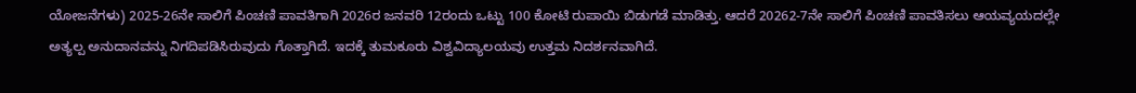ಯೋಜನೆಗಳು) 2025-26ನೇ ಸಾಲಿಗೆ ಪಿಂಚಣಿ ಪಾವತಿಗಾಗಿ 2026ರ ಜನವರಿ 12ರಂದು ಒಟ್ಟು 100 ಕೋಟಿ ರುಪಾಯಿ ಬಿಡುಗಡೆ ಮಾಡಿತ್ತು. ಆದರೆ 20262-7ನೇ ಸಾಲಿಗೆ ಪಿಂಚಣಿ ಪಾವತಿಸಲು ಆಯವ್ಯಯದಲ್ಲೇ ಅತ್ಯಲ್ಪ ಅನುದಾನವನ್ನು ನಿಗದಿಪಡಿಸಿರುವುದು ಗೊತ್ತಾಗಿದೆ. ಇದಕ್ಕೆ ತುಮಕೂರು ವಿಶ್ವವಿದ್ಯಾಲಯವು ಉತ್ತಮ ನಿದರ್ಶನವಾಗಿದೆ.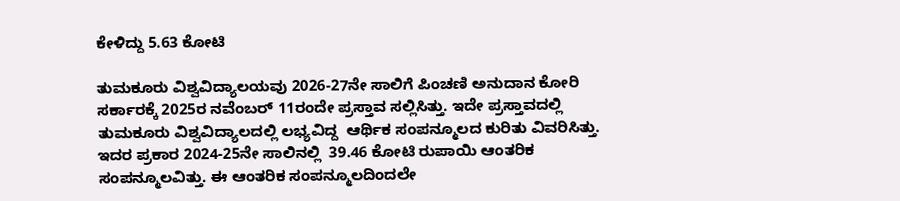ಕೇಳಿದ್ದು 5.63 ಕೋಟಿ

ತುಮಕೂರು ವಿಶ್ವವಿದ್ಯಾಲಯವು 2026-27ನೇ ಸಾಲಿಗೆ ಪಿಂಚಣಿ ಅನುದಾನ ಕೋರಿ ಸರ್ಕಾರಕ್ಕೆ 2025ರ ನವೆಂಬರ್‍‌ 11ರಂದೇ ಪ್ರಸ್ತಾವ ಸಲ್ಲಿಸಿತ್ತು. ಇದೇ ಪ್ರಸ್ತಾವದಲ್ಲಿ ತುಮಕೂರು ವಿಶ್ವವಿದ್ಯಾಲದಲ್ಲಿ ಲಭ್ಯವಿದ್ದ  ಆರ್ಥಿಕ ಸಂಪನ್ಮೂಲದ ಕುರಿತು ವಿವರಿಸಿತ್ತು. ಇದರ ಪ್ರಕಾರ 2024-25ನೇ ಸಾಲಿನಲ್ಲಿ  39.46 ಕೋಟಿ ರುಪಾಯಿ ಆಂತರಿಕ ಸಂಪನ್ಮೂಲವಿತ್ತು. ಈ ಆಂತರಿಕ ಸಂಪನ್ಮೂಲದಿಂದಲೇ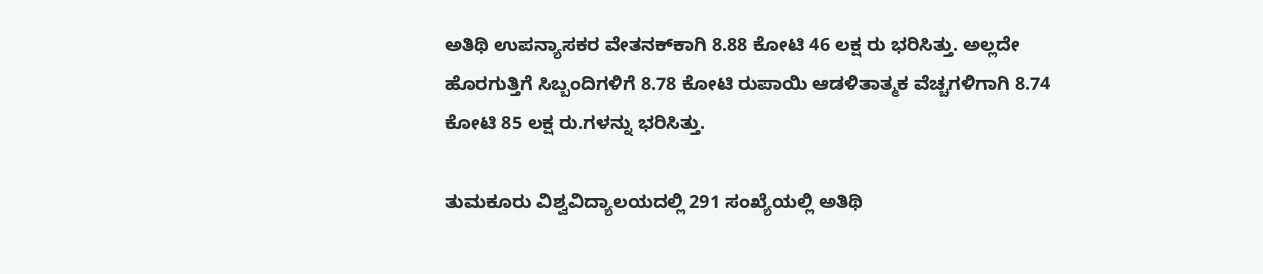ಅತಿಥಿ ಉಪನ್ಯಾಸಕರ ವೇತನಕ್‌ಕಾಗಿ 8.88 ಕೋಟಿ 46 ಲಕ್ಷ ರು ಭರಿಸಿತ್ತು. ಅಲ್ಲದೇ ಹೊರಗುತ್ತಿಗೆ ಸಿಬ್ಬಂದಿಗಳಿಗೆ 8.78 ಕೋಟಿ ರುಪಾಯಿ ಆಡಳಿತಾತ್ಮಕ ವೆಚ್ಚಗಳಿಗಾಗಿ 8.74 ಕೋಟಿ 85 ಲಕ್ಷ ರು.ಗಳನ್ನು ಭರಿಸಿತ್ತು.

ತುಮಕೂರು ವಿಶ್ವವಿದ್ಯಾಲಯದಲ್ಲಿ 291 ಸಂಖ್ಯೆಯಲ್ಲಿ ಅತಿಥಿ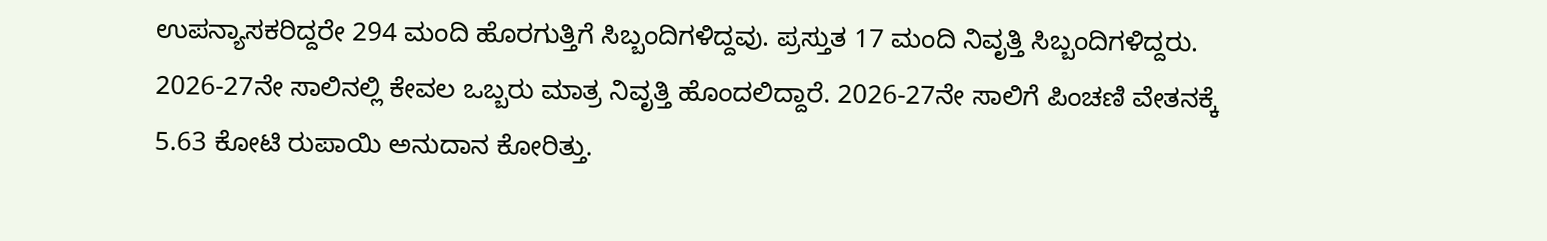ಉಪನ್ಯಾಸಕರಿದ್ದರೇ 294 ಮಂದಿ ಹೊರಗುತ್ತಿಗೆ ಸಿಬ್ಬಂದಿಗಳಿದ್ದವು. ಪ್ರಸ್ತುತ 17 ಮಂದಿ ನಿವೃತ್ತಿ ಸಿಬ್ಬಂದಿಗಳಿದ್ದರು. 2026-27ನೇ ಸಾಲಿನಲ್ಲಿ ಕೇವಲ ಒಬ್ಬರು ಮಾತ್ರ ನಿವೃತ್ತಿ ಹೊಂದಲಿದ್ದಾರೆ. 2026-27ನೇ ಸಾಲಿಗೆ ಪಿಂಚಣಿ ವೇತನಕ್ಕೆ 5.63 ಕೋಟಿ ರುಪಾಯಿ ಅನುದಾನ ಕೋರಿತ್ತು.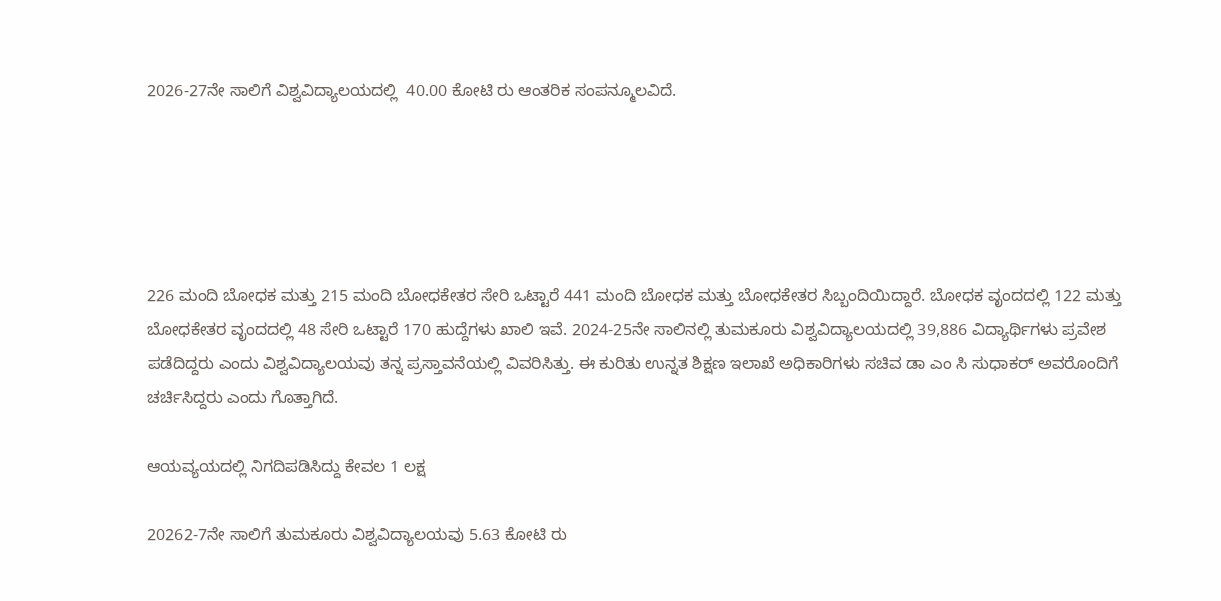2026-27ನೇ ಸಾಲಿಗೆ ವಿಶ್ವವಿದ್ಯಾಲಯದಲ್ಲಿ  40.00 ಕೋಟಿ ರು ಆಂತರಿಕ ಸಂಪನ್ಮೂಲವಿದೆ.





226 ಮಂದಿ ಬೋಧಕ ಮತ್ತು 215 ಮಂದಿ ಬೋಧಕೇತರ ಸೇರಿ ಒಟ್ಟಾರೆ 441 ಮಂದಿ ಬೋಧಕ ಮತ್ತು ಬೋಧಕೇತರ ಸಿಬ್ಬಂದಿಯಿದ್ದಾರೆ. ಬೋಧಕ ವೃಂದದಲ್ಲಿ 122 ಮತ್ತು ಬೋಧಕೇತರ ವೃಂದದಲ್ಲಿ 48 ಸೇರಿ ಒಟ್ಟಾರೆ 170 ಹುದ್ದೆಗಳು ಖಾಲಿ ಇವೆ. 2024-25ನೇ ಸಾಲಿನಲ್ಲಿ ತುಮಕೂರು ವಿಶ್ವವಿದ್ಯಾಲಯದಲ್ಲಿ 39,886 ವಿದ್ಯಾರ್ಥಿಗಳು ಪ್ರವೇಶ ಪಡೆದಿದ್ದರು ಎಂದು ವಿಶ್ವವಿದ್ಯಾಲಯವು ತನ್ನ ಪ್ರಸ್ತಾವನೆಯಲ್ಲಿ ವಿವರಿಸಿತ್ತು. ಈ ಕುರಿತು ಉನ್ನತ ಶಿಕ್ಷಣ ಇಲಾಖೆ ಅಧಿಕಾರಿಗಳು ಸಚಿವ ಡಾ ಎಂ ಸಿ ಸುಧಾಕರ್ ಅವರೊಂದಿಗೆ ಚರ್ಚಿಸಿದ್ದರು ಎಂದು ಗೊತ್ತಾಗಿದೆ.

ಆಯವ್ಯಯದಲ್ಲಿ ನಿಗದಿಪಡಿಸಿದ್ದು ಕೇವಲ 1 ಲಕ್ಷ

20262-7ನೇ ಸಾಲಿಗೆ ತುಮಕೂರು ವಿಶ್ವವಿದ್ಯಾಲಯವು 5.63 ಕೋಟಿ ರು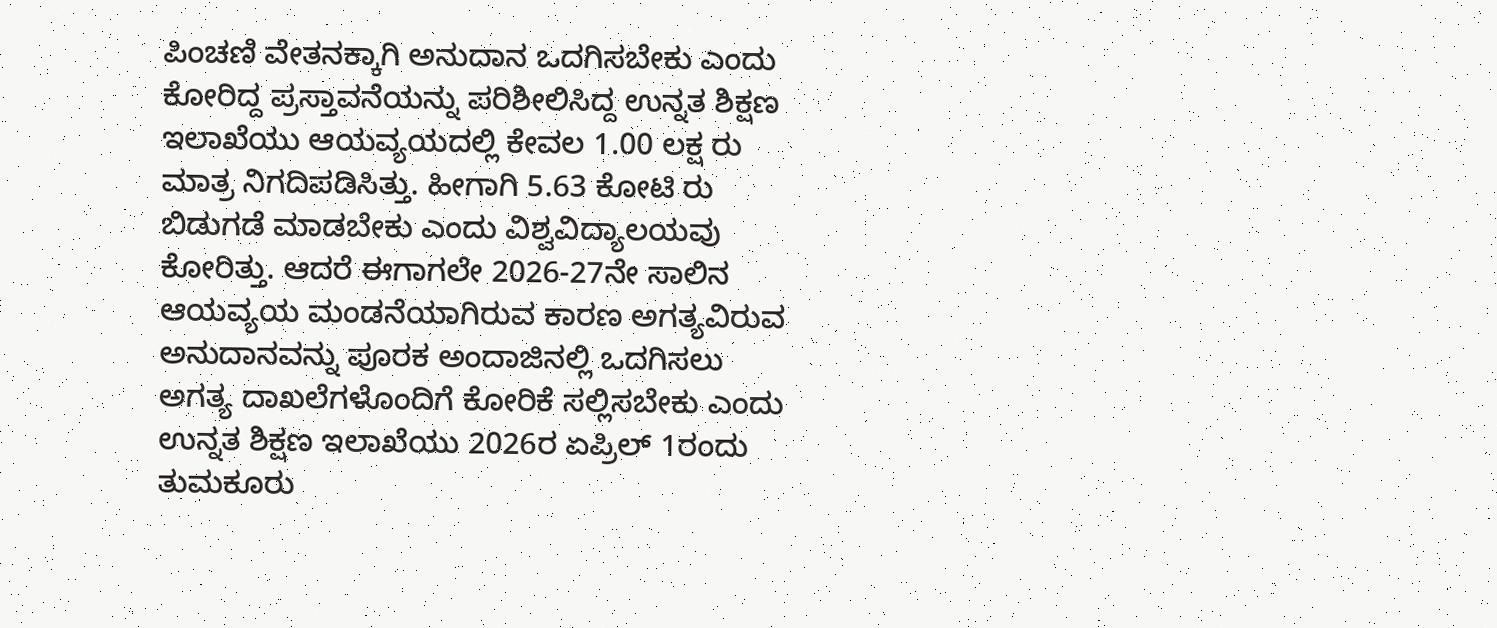ಪಿಂಚಣಿ ವೇತನಕ್ಕಾಗಿ ಅನುದಾನ ಒದಗಿಸಬೇಕು ಎಂದು ಕೋರಿದ್ದ ಪ್ರಸ್ತಾವನೆಯನ್ನು ಪರಿಶೀಲಿಸಿದ್ದ ಉನ್ನತ ಶಿಕ್ಷಣ ಇಲಾಖೆಯು ಆಯವ್ಯಯದಲ್ಲಿ ಕೇವಲ 1.00 ಲಕ್ಷ ರು ಮಾತ್ರ ನಿಗದಿಪಡಿಸಿತ್ತು. ಹೀಗಾಗಿ 5.63 ಕೋಟಿ ರು ಬಿಡುಗಡೆ ಮಾಡಬೇಕು ಎಂದು ವಿಶ್ವವಿದ್ಯಾಲಯವು ಕೋರಿತ್ತು. ಆದರೆ ಈಗಾಗಲೇ 2026-27ನೇ ಸಾಲಿನ ಆಯವ್ಯಯ ಮಂಡನೆಯಾಗಿರುವ ಕಾರಣ ಅಗತ್ಯವಿರುವ ಅನುದಾನವನ್ನು ಪೂರಕ ಅಂದಾಜಿನಲ್ಲಿ ಒದಗಿಸಲು ಅಗತ್ಯ ದಾಖಲೆಗಳೊಂದಿಗೆ ಕೋರಿಕೆ ಸಲ್ಲಿಸಬೇಕು ಎಂದು ಉನ್ನತ ಶಿಕ್ಷಣ ಇಲಾಖೆಯು 2026ರ ಏಪ್ರಿಲ್‌ 1ರಂದು ತುಮಕೂರು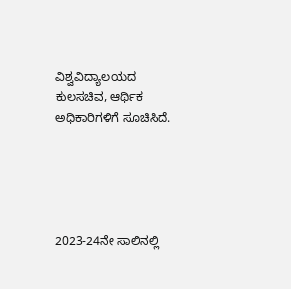ವಿಶ್ವವಿದ್ಯಾಲಯದ ಕುಲಸಚಿವ, ಆರ್ಥಿಕ ಅಧಿಕಾರಿಗಳಿಗೆ ಸೂಚಿಸಿದೆ.





2023-24ನೇ ಸಾಲಿನಲ್ಲಿ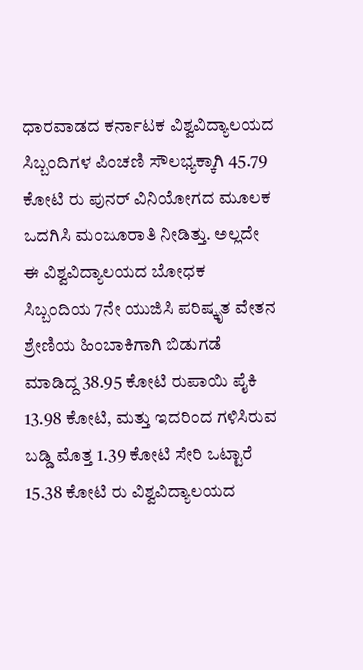ಧಾರವಾಡದ ಕರ್ನಾಟಕ ವಿಶ್ವವಿದ್ಯಾಲಯದ ಸಿಬ್ಬಂದಿಗಳ ಪಿಂಚಣಿ ಸೌಲಭ್ಯಕ್ಕಾಗಿ 45.79 ಕೋಟಿ ರು ಪುನರ್ ವಿನಿಯೋಗದ ಮೂಲಕ ಒದಗಿಸಿ ಮಂಜೂರಾತಿ ನೀಡಿತ್ತು. ಅಲ್ಲದೇ ಈ ವಿಶ್ವವಿದ್ಯಾಲಯದ ಬೋಧಕ ಸಿಬ್ಬಂದಿಯ 7ನೇ ಯುಜಿಸಿ ಪರಿಷ್ಕೃತ ವೇತನ ಶ್ರೇಣಿಯ ಹಿಂಬಾಕಿಗಾಗಿ ಬಿಡುಗಡೆ ಮಾಡಿದ್ದ 38.95 ಕೋಟಿ ರುಪಾಯಿ ಪೈಕಿ  13.98 ಕೋಟಿ, ಮತ್ತು ಇದರಿಂದ ಗಳಿಸಿರುವ ಬಡ್ಡಿ ಮೊತ್ತ 1.39 ಕೋಟಿ ಸೇರಿ ಒಟ್ಟಾರೆ 15.38 ಕೋಟಿ ರು ವಿಶ್ವವಿದ್ಯಾಲಯದ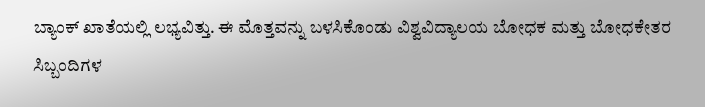ಬ್ಯಾಂಕ್‌ ಖಾತೆಯಲ್ಲಿ ಲಭ್ಯವಿತ್ತು. ಈ ಮೊತ್ತವನ್ನು ಬಳಸಿಕೊಂಡು ವಿಶ್ವವಿದ್ಯಾಲಯ ಬೋಧಕ ಮತ್ತು ಬೋಧಕೇತರ ಸಿಬ್ಬಂದಿಗಳ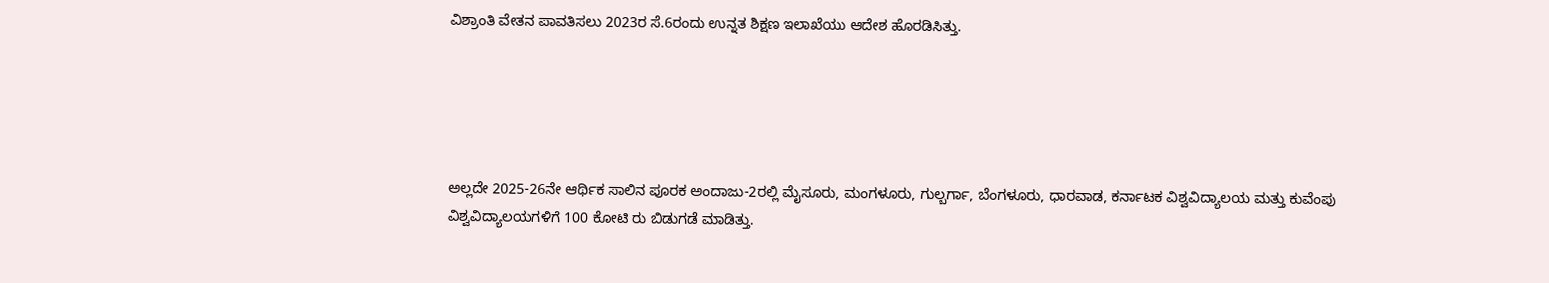ವಿಶ್ರಾಂತಿ ವೇತನ ಪಾವತಿಸಲು 2023ರ ಸೆ.6ರಂದು ಉನ್ನತ ಶಿಕ್ಷಣ ಇಲಾಖೆಯು ಆದೇಶ ಹೊರಡಿಸಿತ್ತು.





ಅಲ್ಲದೇ 2025-26ನೇ ಆರ್ಥಿಕ ಸಾಲಿನ ಪೂರಕ ಅಂದಾಜು-2ರಲ್ಲಿ ಮೈಸೂರು, ಮಂಗಳೂರು, ಗುಲ್ಬರ್ಗಾ, ಬೆಂಗಳೂರು, ಧಾರವಾಡ, ಕರ್ನಾಟಕ ವಿಶ್ವವಿದ್ಯಾಲಯ ಮತ್ತು ಕುವೆಂಪು ವಿಶ್ವವಿದ್ಯಾಲಯಗಳಿಗೆ 100 ಕೋಟಿ ರು ಬಿಡುಗಡೆ ಮಾಡಿತ್ತು.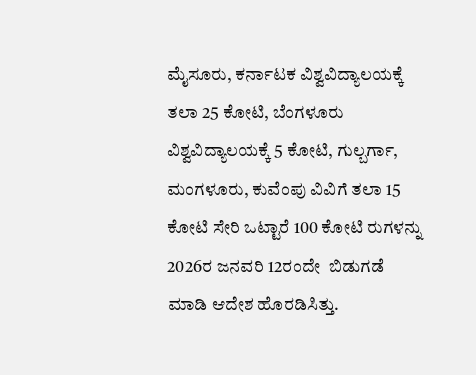ಮೈಸೂರು, ಕರ್ನಾಟಕ ವಿಶ್ವವಿದ್ಯಾಲಯಕ್ಕೆ ತಲಾ 25 ಕೋಟಿ, ಬೆಂಗಳೂರು ವಿಶ್ವವಿದ್ಯಾಲಯಕ್ಕೆ 5 ಕೋಟಿ, ಗುಲ್ಬರ್ಗಾ, ಮಂಗಳೂರು, ಕುವೆಂಪು ವಿವಿಗೆ ತಲಾ 15 ಕೋಟಿ ಸೇರಿ ಒಟ್ಟಾರೆ 100 ಕೋಟಿ ರುಗಳನ್ನು 2026ರ ಜನವರಿ 12ರಂದೇ  ಬಿಡುಗಡೆ ಮಾಡಿ ಆದೇಶ ಹೊರಡಿಸಿತ್ತು.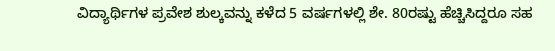ವಿದ್ಯಾರ್ಥಿಗಳ ಪ್ರವೇಶ ಶುಲ್ಕವನ್ನು ಕಳೆದ 5 ವರ್ಷಗಳಲ್ಲಿ ಶೇ. 80ರಷ್ಟು ಹೆಚ್ಚಿಸಿದ್ದರೂ ಸಹ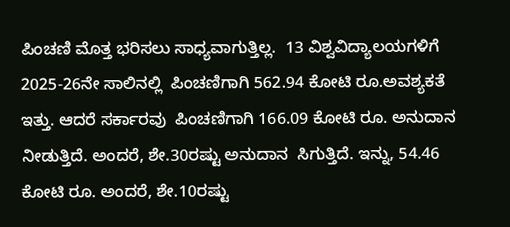ಪಿಂಚಣಿ ಮೊತ್ತ ಭರಿಸಲು ಸಾಧ್ಯವಾಗುತ್ತಿಲ್ಲ.  13 ವಿಶ್ವವಿದ್ಯಾಲಯಗಳಿಗೆ 2025-26ನೇ ಸಾಲಿನಲ್ಲಿ  ಪಿಂಚಣಿಗಾಗಿ 562.94 ಕೋಟಿ ರೂ.ಅವಶ್ಯಕತೆ ಇತ್ತು. ಆದರೆ ಸರ್ಕಾರವು  ಪಿಂಚಣಿಗಾಗಿ 166.09 ಕೋಟಿ ರೂ. ಅನುದಾನ ನೀಡುತ್ತಿದೆ. ಅಂದರೆ, ಶೇ.30ರಷ್ಟು ಅನುದಾನ  ಸಿಗುತ್ತಿದೆ. ಇನ್ನು, 54.46 ಕೋಟಿ ರೂ. ಅಂದರೆ, ಶೇ.10ರಷ್ಟು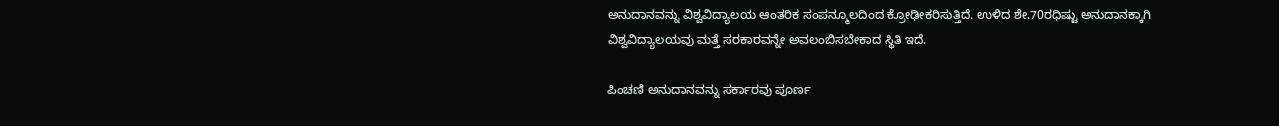ಅನುದಾನವನ್ನು ವಿಶ್ವವಿದ್ಯಾಲಯ ಆಂತರಿಕ ಸಂಪನ್ಮೂಲದಿಂದ ಕ್ರೋಢೀಕರಿಸುತ್ತಿದೆ. ಉಳಿದ ಶೇ.70ರಧಿಷ್ಟು ಅನುದಾನಕ್ಕಾಗಿ ವಿಶ್ವವಿದ್ಯಾಲಯವು ಮತ್ತೆ ಸರಕಾರವನ್ನೇ ಅವಲಂಬಿಸಬೇಕಾದ ಸ್ಥಿತಿ ಇದೆ.

ಪಿಂಚಣಿ ಅನುದಾನವನ್ನು ಸರ್ಕಾರವು ಪೂರ್ಣ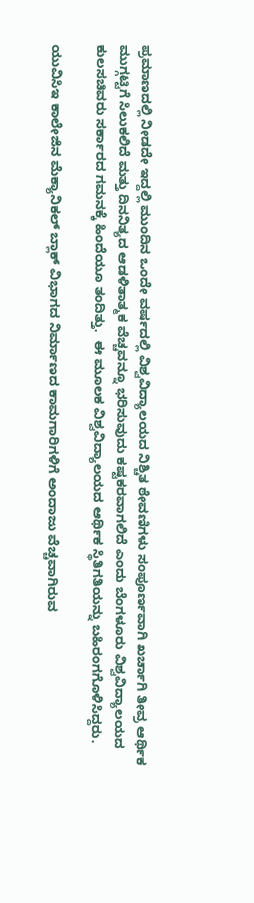ಪ್ರಮಾಣದಲ್ಲಿ ನೀಡದೇ ಇದ್ದಲ್ಲಿ ಮುಂದಿನ ಒಂದೇ ವರ್ಷದಲ್ಲಿ ವಿಶ್ವವಿದ್ಯಾಲಯದ ನಿಶ್ಚಿತ ಠೇವಣಿಗಳು ಸಂಪೂರ್ಣವಾಗಿ ಖರ್ಚಾಗಿ ತೀವ್ರ ಆರ್ಥಿಕ ಮುಗ್ಗಟ್ಟಿಗೆ ಸಿಲುಕಲಿದೆ ಮತ್ತು ದಿನನಿತ್ಯದ ಆಡಳಿತಾತ್ಮಕ ವೆಚ್ಚವನ್ನೂ ಭರಿಸುವುದು ಕಷ್ಟಕರವಾಗಲಿದೆ ಎಂದು ಬೆಂಗಳೂರು ವಿಶ್ವವಿದ್ಯಾಲಯದ ಕುಲಸಚಿವರು ಸರ್ಕಾರದ ಗಮನಕ್ಕೆ ಹಿಂದೆಯೂ ತಂದಿತ್ತು.  ಈ ಮೂಲಕ ವಿಶ್ವವಿದ್ಯಾಲಯದ ಆರ್ಥಿಕ ಸ್ಥಿತಿಗತಿಯನ್ನು ಬಹಿರಂಗಗೊಳಿಸಿದ್ದರು.

ಯುವಿಸಿಇ ಕಾಲೇಜಿನ ಮೆಕ್ಯಾನಿಕಲ್‌ ಬ್ಲಾಕ್‌ ವಿಭಾಗದ ನಿರ್ಮಾಣದ ಕಾಮಗಾರಿಗಳಿಗೆ ಅಂದಾಜು ವೆಚ್ಚವಾಗಿರುವ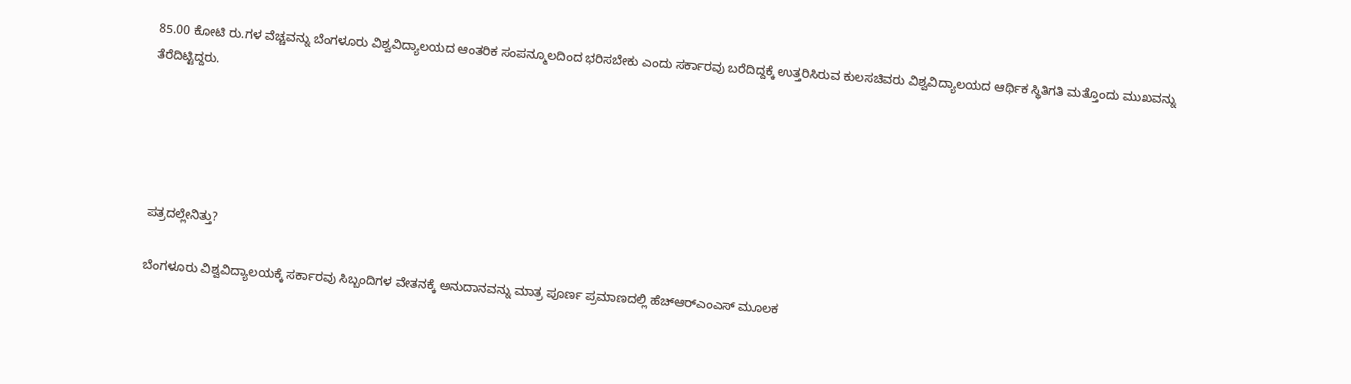85.00 ಕೋಟಿ ರು.ಗಳ ವೆಚ್ಚವನ್ನು ಬೆಂಗಳೂರು ವಿಶ್ವವಿದ್ಯಾಲಯದ ಆಂತರಿಕ ಸಂಪನ್ಮೂಲದಿಂದ ಭರಿಸಬೇಕು ಎಂದು ಸರ್ಕಾರವು ಬರೆದಿದ್ದಕ್ಕೆ ಉತ್ತರಿಸಿರುವ ಕುಲಸಚಿವರು ವಿಶ್ವವಿದ್ಯಾಲಯದ ಆರ್ಥಿಕ ಸ್ಥಿತಿಗತಿ ಮತ್ತೊಂದು ಮುಖವನ್ನು ತೆರೆದಿಟ್ಟಿದ್ದರು.





ಪತ್ರದಲ್ಲೇನಿತ್ತು?

ಬೆಂಗಳೂರು ವಿಶ್ವವಿದ್ಯಾಲಯಕ್ಕೆ ಸರ್ಕಾರವು ಸಿಬ್ಬಂದಿಗಳ ವೇತನಕ್ಕೆ ಅನುದಾನವನ್ನು ಮಾತ್ರ ಪೂರ್ಣ ಪ್ರಮಾಣದಲ್ಲಿ ಹೆಚ್‌ಆರ್‌ಎಂಎಸ್‌ ಮೂಲಕ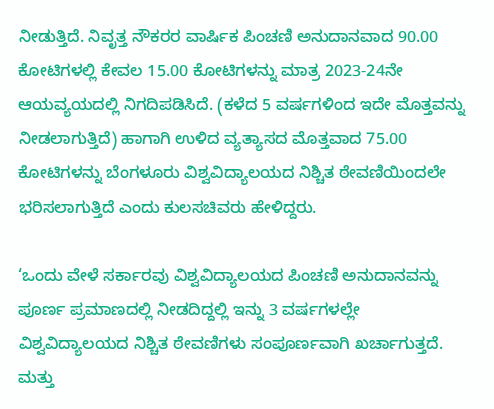ನೀಡುತ್ತಿದೆ. ನಿವೃತ್ತ ನೌಕರರ ವಾರ್ಷಿಕ ಪಿಂಚಣಿ ಅನುದಾನವಾದ 90.00 ಕೋಟಿಗಳಲ್ಲಿ ಕೇವಲ 15.00 ಕೋಟಿಗಳನ್ನು ಮಾತ್ರ 2023-24ನೇ ಆಯವ್ಯಯದಲ್ಲಿ ನಿಗದಿಪಡಿಸಿದೆ. (ಕಳೆದ 5 ವರ್ಷಗಳಿಂದ ಇದೇ ಮೊತ್ತವನ್ನು ನೀಡಲಾಗುತ್ತಿದೆ) ಹಾಗಾಗಿ ಉಳಿದ ವ್ಯತ್ಯಾಸದ ಮೊತ್ತವಾದ 75.00 ಕೋಟಿಗಳನ್ನು ಬೆಂಗಳೂರು ವಿಶ್ವವಿದ್ಯಾಲಯದ ನಿಶ್ಚಿತ ಠೇವಣಿಯಿಂದಲೇ ಭರಿಸಲಾಗುತ್ತಿದೆ ಎಂದು ಕುಲಸಚಿವರು ಹೇಳಿದ್ದರು.

‘ಒಂದು ವೇಳೆ ಸರ್ಕಾರವು ವಿಶ್ವವಿದ್ಯಾಲಯದ ಪಿಂಚಣಿ ಅನುದಾನವನ್ನು ಪೂರ್ಣ ಪ್ರಮಾಣದಲ್ಲಿ ನೀಡದಿದ್ದಲ್ಲಿ ಇನ್ನು 3 ವರ್ಷಗಳಲ್ಲೇ ವಿಶ್ವವಿದ್ಯಾಲಯದ ನಿಶ್ಚಿತ ಠೇವಣಿಗಳು ಸಂಪೂರ್ಣವಾಗಿ ಖರ್ಚಾಗುತ್ತದೆ. ಮತ್ತು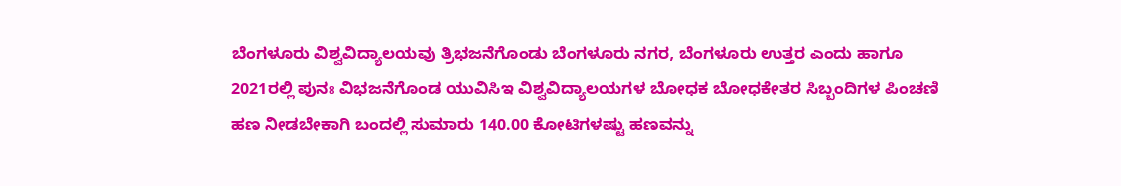ಬೆಂಗಳೂರು ವಿಶ್ವವಿದ್ಯಾಲಯವು ತ್ರಿಭಜನೆಗೊಂಡು ಬೆಂಗಳೂರು ನಗರ, ಬೆಂಗಳೂರು ಉತ್ತರ ಎಂದು ಹಾಗೂ 2021ರಲ್ಲಿ ಪುನಃ ವಿಭಜನೆಗೊಂಡ ಯುವಿಸಿಇ ವಿಶ್ವವಿದ್ಯಾಲಯಗಳ ಬೋಧಕ ಬೋಧಕೇತರ ಸಿಬ್ಬಂದಿಗಳ ಪಿಂಚಣಿ ಹಣ ನೀಡಬೇಕಾಗಿ ಬಂದಲ್ಲಿ ಸುಮಾರು 140.00 ಕೋಟಿಗಳಷ್ಟು ಹಣವನ್ನು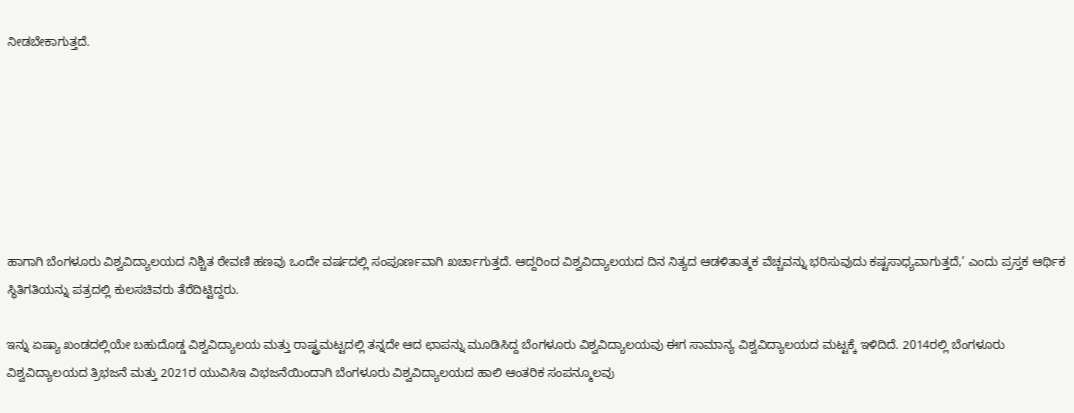ನೀಡಬೇಕಾಗುತ್ತದೆ.







ಹಾಗಾಗಿ ಬೆಂಗಳೂರು ವಿಶ್ವವಿದ್ಯಾಲಯದ ನಿಶ್ಚಿತ ಠೇವಣಿ ಹಣವು ಒಂದೇ ವರ್ಷದಲ್ಲಿ ಸಂಪೂರ್ಣವಾಗಿ ಖರ್ಚಾಗುತ್ತದೆ. ಆದ್ದರಿಂದ ವಿಶ್ವವಿದ್ಯಾಲಯದ ದಿನ ನಿತ್ಯದ ಆಡಳಿತಾತ್ಮಕ ವೆಚ್ಚವನ್ನು ಭರಿಸುವುದು ಕಷ್ಟಸಾಧ್ಯವಾಗುತ್ತದೆ,’ ಎಂದು ಪ್ರಸ್ತಕ ಆರ್ಥಿಕ ಸ್ಥಿತಿಗತಿಯನ್ನು ಪತ್ರದಲ್ಲಿ ಕುಲಸಚಿವರು ತೆರೆದಿಟ್ಟಿದ್ದರು.

ಇನ್ನು ಏಷ್ಯಾ ಖಂಡದಲ್ಲಿಯೇ ಬಹುದೊಡ್ಡ ವಿಶ್ವವಿದ್ಯಾಲಯ ಮತ್ತು ರಾಷ್ಟ್ರಮಟ್ಟದಲ್ಲಿ ತನ್ನದೇ ಆದ ಛಾಪನ್ನು ಮೂಡಿಸಿದ್ದ ಬೆಂಗಳೂರು ವಿಶ್ವವಿದ್ಯಾಲಯವು ಈಗ ಸಾಮಾನ್ಯ ವಿಶ್ವವಿದ್ಯಾಲಯದ ಮಟ್ಟಕ್ಕೆ ಇಳಿದಿದೆ. 2014ರಲ್ಲಿ ಬೆಂಗಳೂರು ವಿಶ್ವವಿದ್ಯಾಲಯದ ತ್ರಿಭಜನೆ ಮತ್ತು 2021ರ ಯುವಿಸಿಇ ವಿಭಜನೆಯಿಂದಾಗಿ ಬೆಂಗಳೂರು ವಿಶ್ವವಿದ್ಯಾಲಯದ ಹಾಲಿ ಆಂತರಿಕ ಸಂಪನ್ಮೂಲವು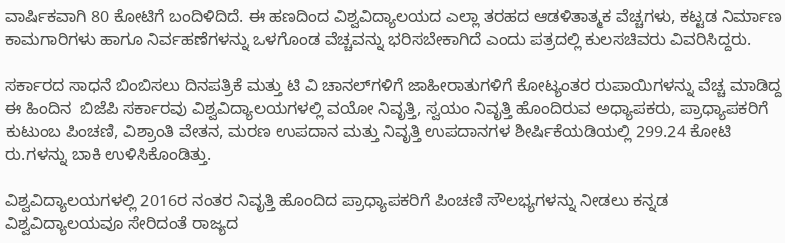ವಾರ್ಷಿಕವಾಗಿ 80 ಕೋಟಿಗೆ ಬಂದಿಳಿದಿದೆ. ಈ ಹಣದಿಂದ ವಿಶ್ವವಿದ್ಯಾಲಯದ ಎಲ್ಲಾ ತರಹದ ಆಡಳಿತಾತ್ಮಕ ವೆಚ್ಚಗಳು, ಕಟ್ಟಡ ನಿರ್ಮಾಣ ಕಾಮಗಾರಿಗಳು ಹಾಗೂ ನಿರ್ವಹಣೆಗಳನ್ನು ಒಳಗೊಂಡ ವೆಚ್ಚವನ್ನು ಭರಿಸಬೇಕಾಗಿದೆ ಎಂದು ಪತ್ರದಲ್ಲಿ ಕುಲಸಚಿವರು ವಿವರಿಸಿದ್ದರು.

ಸರ್ಕಾರದ ಸಾಧನೆ ಬಿಂಬಿಸಲು ದಿನಪತ್ರಿಕೆ ಮತ್ತು ಟಿ ವಿ ಚಾನಲ್‌ಗಳಿಗೆ ಜಾಹೀರಾತುಗಳಿಗೆ ಕೋಟ್ಯಂತರ ರುಪಾಯಿಗಳನ್ನು ವೆಚ್ಚ ಮಾಡಿದ್ದ ಈ ಹಿಂದಿನ  ಬಿಜೆಪಿ ಸರ್ಕಾರವು ವಿಶ್ವವಿದ್ಯಾಲಯಗಳಲ್ಲಿ ವಯೋ ನಿವೃತ್ತಿ, ಸ್ವಯಂ ನಿವೃತ್ತಿ ಹೊಂದಿರುವ ಅಧ್ಯಾಪಕರು, ಪ್ರಾಧ್ಯಾಪಕರಿಗೆ ಕುಟುಂಬ ಪಿಂಚಣಿ, ವಿಶ್ರಾಂತಿ ವೇತನ, ಮರಣ ಉಪದಾನ ಮತ್ತು ನಿವೃತ್ತಿ ಉಪದಾನಗಳ ಶೀರ್ಷಿಕೆಯಡಿಯಲ್ಲಿ 299.24 ಕೋಟಿ ರು.ಗಳನ್ನು ಬಾಕಿ ಉಳಿಸಿಕೊಂಡಿತ್ತು.

ವಿಶ್ವವಿದ್ಯಾಲಯಗಳಲ್ಲಿ 2016ರ ನಂತರ ನಿವೃತ್ತಿ ಹೊಂದಿದ ಪ್ರಾಧ್ಯಾಪಕರಿಗೆ ಪಿಂಚಣಿ ಸೌಲಭ್ಯಗಳನ್ನು ನೀಡಲು ಕನ್ನಡ ವಿಶ್ವವಿದ್ಯಾಲಯವೂ ಸೇರಿದಂತೆ ರಾಜ್ಯದ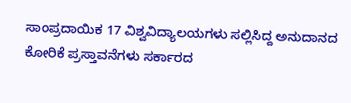ಸಾಂಪ್ರದಾಯಿಕ 17 ವಿಶ್ವವಿದ್ಯಾಲಯಗಳು ಸಲ್ಲಿಸಿದ್ದ ಅನುದಾನದ ಕೋರಿಕೆ ಪ್ರಸ್ತಾವನೆಗಳು ಸರ್ಕಾರದ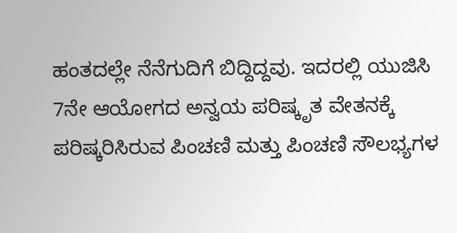ಹಂತದಲ್ಲೇ ನೆನೆಗುದಿಗೆ ಬಿದ್ದಿದ್ದವು. ಇದರಲ್ಲಿ ಯುಜಿಸಿ 7ನೇ ಆಯೋಗದ ಅನ್ವಯ ಪರಿಷ್ಕೃತ ವೇತನಕ್ಕೆ ಪರಿಷ್ಕರಿಸಿರುವ ಪಿಂಚಣಿ ಮತ್ತು ಪಿಂಚಣಿ ಸೌಲಭ್ಯಗಳ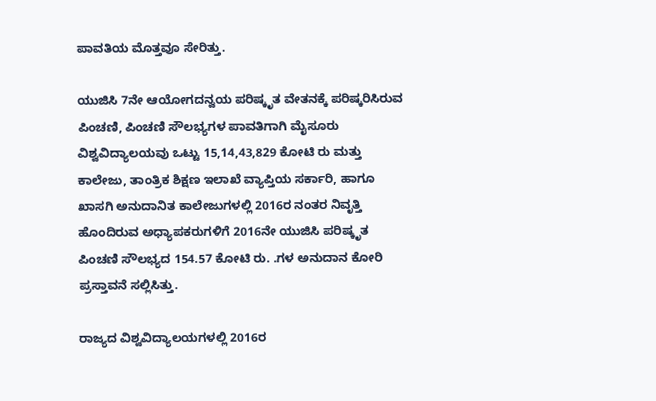ಪಾವತಿಯ ಮೊತ್ತವೂ ಸೇರಿತ್ತು.

ಯುಜಿಸಿ 7ನೇ ಆಯೋಗದನ್ವಯ ಪರಿಷ್ಕೃತ ವೇತನಕ್ಕೆ ಪರಿಷ್ಕರಿಸಿರುವ ಪಿಂಚಣಿ, ಪಿಂಚಣಿ ಸೌಲಭ್ಯಗಳ ಪಾವತಿಗಾಗಿ ಮೈಸೂರು ವಿಶ್ವವಿದ್ಯಾಲಯವು ಒಟ್ಟು 15,14,43,829 ಕೋಟಿ ರು ಮತ್ತು ಕಾಲೇಜು, ತಾಂತ್ರಿಕ ಶಿಕ್ಷಣ ಇಲಾಖೆ ವ್ಯಾಪ್ತಿಯ ಸರ್ಕಾರಿ, ಹಾಗೂ ಖಾಸಗಿ ಅನುದಾನಿತ ಕಾಲೇಜುಗಳಲ್ಲಿ 2016ರ ನಂತರ ನಿವೃತ್ತಿ ಹೊಂದಿರುವ ಅಧ್ಯಾಪಕರುಗಳಿಗೆ 2016ನೇ ಯುಜಿಸಿ ಪರಿಷ್ಕೃತ ಪಿಂಚಣಿ ಸೌಲಭ್ಯದ 154.57 ಕೋಟಿ ರು. .ಗಳ ಅನುದಾನ ಕೋರಿ ಪ್ರಸ್ತಾವನೆ ಸಲ್ಲಿಸಿತ್ತು.

ರಾಜ್ಯದ ವಿಶ್ವವಿದ್ಯಾಲಯಗಳಲ್ಲಿ 2016ರ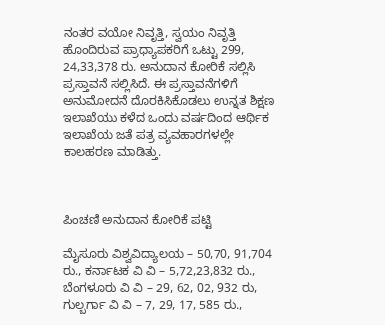ನಂತರ ವಯೋ ನಿವೃತ್ತಿ, ಸ್ವಯಂ ನಿವೃತ್ತಿ ಹೊಂದಿರುವ ಪ್ರಾಧ್ಯಾಪಕರಿಗೆ ಒಟ್ಟು 299, 24,33,378 ರು. ಅನುದಾನ ಕೋರಿಕೆ ಸಲ್ಲಿಸಿ ಪ್ರಸ್ತಾವನೆ ಸಲ್ಲಿಸಿದೆ. ಈ ಪ್ರಸ್ತಾವನೆಗಳಿಗೆ ಅನುಮೋದನೆ ದೊರಕಿಸಿಕೊಡಲು ಉನ್ನತ ಶಿಕ್ಷಣ ಇಲಾಖೆಯು ಕಳೆದ ಒಂದು ವರ್ಷದಿಂದ ಆರ್ಥಿಕ ಇಲಾಖೆಯ ಜತೆ ಪತ್ರ ವ್ಯವಹಾರಗಳಲ್ಲೇ ಕಾಲಹರಣ ಮಾಡಿತ್ತು.



ಪಿಂಚಣಿ ಅನುದಾನ ಕೋರಿಕೆ ಪಟ್ಟಿ

ಮೈಸೂರು ವಿಶ್ವವಿದ್ಯಾಲಯ – 50,70, 91,704 ರು., ಕರ್ನಾಟಕ ವಿ ವಿ – 5,72,23,832 ರು., ಬೆಂಗಳೂರು ವಿ ವಿ – 29, 62, 02, 932 ರು, ಗುಲ್ಬರ್ಗಾ ವಿ ವಿ – 7, 29, 17, 585 ರು.,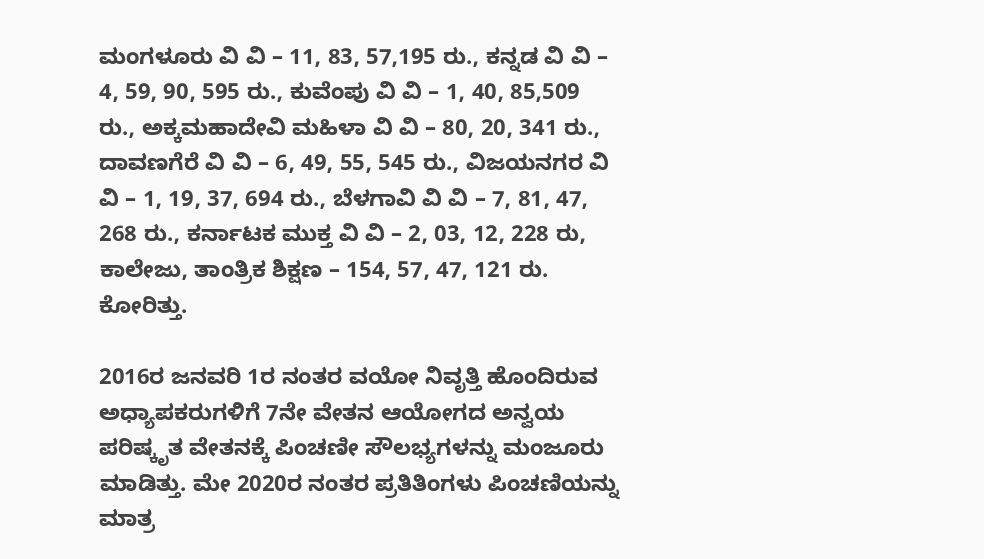ಮಂಗಳೂರು ವಿ ವಿ – 11, 83, 57,195 ರು., ಕನ್ನಡ ವಿ ವಿ – 4, 59, 90, 595 ರು., ಕುವೆಂಪು ವಿ ವಿ – 1, 40, 85,509 ರು., ಅಕ್ಕಮಹಾದೇವಿ ಮಹಿಳಾ ವಿ ವಿ – 80, 20, 341 ರು., ದಾವಣಗೆರೆ ವಿ ವಿ – 6, 49, 55, 545 ರು., ವಿಜಯನಗರ ವಿ ವಿ – 1, 19, 37, 694 ರು., ಬೆಳಗಾವಿ ವಿ ವಿ – 7, 81, 47, 268 ರು., ಕರ್ನಾಟಕ ಮುಕ್ತ ವಿ ವಿ – 2, 03, 12, 228 ರು, ಕಾಲೇಜು, ತಾಂತ್ರಿಕ ಶಿಕ್ಷಣ – 154, 57, 47, 121 ರು. ಕೋರಿತ್ತು.

2016ರ ಜನವರಿ 1ರ ನಂತರ ವಯೋ ನಿವೃತ್ತಿ ಹೊಂದಿರುವ ಅಧ್ಯಾಪಕರುಗಳಿಗೆ 7ನೇ ವೇತನ ಆಯೋಗದ ಅನ್ವಯ ಪರಿಷ್ಕೃತ ವೇತನಕ್ಕೆ ಪಿಂಚಣೀ ಸೌಲಭ್ಯಗಳನ್ನು ಮಂಜೂರು ಮಾಡಿತ್ತು. ಮೇ 2020ರ ನಂತರ ಪ್ರತಿತಿಂಗಳು ಪಿಂಚಣಿಯನ್ನು ಮಾತ್ರ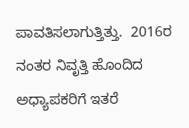ಪಾವತಿಸಲಾಗುತ್ತಿತ್ತು.  2016ರ ನಂತರ ನಿವೃತ್ತಿ ಹೊಂದಿದ ಅಧ್ಯಾಪಕರಿಗೆ ಇತರೆ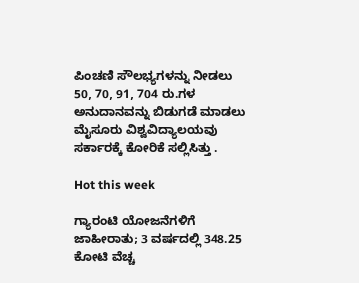ಪಿಂಚಣಿ ಸೌಲಭ್ಯಗಳನ್ನು ನೀಡಲು 50, 70, 91, 704 ರು.ಗಳ ಅನುದಾನವನ್ನು ಬಿಡುಗಡೆ ಮಾಡಲು ಮೈಸೂರು ವಿಶ್ವವಿದ್ಯಾಲಯವು ಸರ್ಕಾರಕ್ಕೆ ಕೋರಿಕೆ ಸಲ್ಲಿಸಿತ್ತು .

Hot this week

ಗ್ಯಾರಂಟಿ ಯೋಜನೆಗಳಿಗೆ ಜಾಹೀರಾತು; 3 ವರ್ಷದಲ್ಲಿ 348.25 ಕೋಟಿ ವೆಚ್ಚ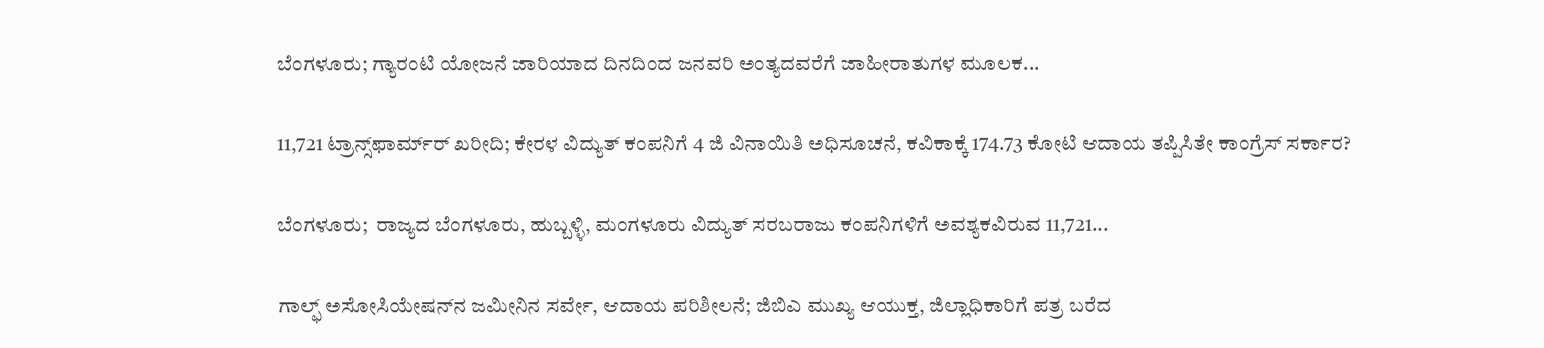ಬೆಂಗಳೂರು; ಗ್ಯಾರಂಟಿ ಯೋಜನೆ ಜಾರಿಯಾದ ದಿನದಿಂದ ಜನವರಿ ಅಂತ್ಯದವರೆಗೆ ಜಾಹೀರಾತುಗಳ ಮೂಲಕ...

11,721 ಟ್ರಾನ್ಸ್‌ಫಾರ್ಮ್‌ರ್ ಖರೀದಿ; ಕೇರಳ ವಿದ್ಯುತ್ ಕಂಪನಿಗೆ 4 ಜಿ ವಿನಾಯಿತಿ ಅಧಿಸೂಚನೆ, ಕವಿಕಾಕ್ಕೆ 174.73 ಕೋಟಿ ಆದಾಯ ತಪ್ಪಿಸಿತೇ ಕಾಂಗ್ರೆಸ್ ಸರ್ಕಾರ?

ಬೆಂಗಳೂರು;  ರಾಜ್ಯದ ಬೆಂಗಳೂರು, ಹುಬ್ಬಳ್ಳಿ, ಮಂಗಳೂರು ವಿದ್ಯುತ್ ಸರಬರಾಜು ಕಂಪನಿಗಳಿಗೆ ಅವಶ್ಯಕವಿರುವ 11,721...

ಗಾಲ್ಫ್‌ ಅಸೋಸಿಯೇಷನ್‌ನ ಜಮೀನಿನ ಸರ್ವೇ, ಆದಾಯ ಪರಿಶೀಲನೆ; ಜಿಬಿಎ ಮುಖ್ಯ ಆಯುಕ್ತ, ಜಿಲ್ಲಾಧಿಕಾರಿಗೆ ಪತ್ರ ಬರೆದ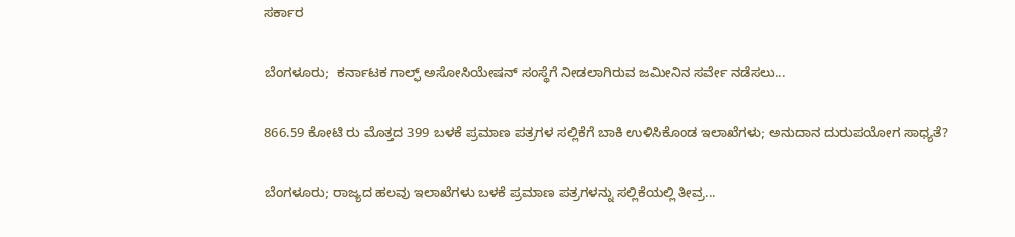ಸರ್ಕಾರ

ಬೆಂಗಳೂರು;  ಕರ್ನಾಟಕ ಗಾಲ್ಫ್‌ ಅಸೋಸಿಯೇಷನ್ ಸಂಸ್ಥೆಗೆ ನೀಡಲಾಗಿರುವ ಜಮೀನಿನ ಸರ್ವೇ ನಡೆಸಲು...

866.59 ಕೋಟಿ ರು ಮೊತ್ತದ 399 ಬಳಕೆ ಪ್ರಮಾಣ ಪತ್ರಗಳ ಸಲ್ಲಿಕೆಗೆ ಬಾಕಿ ಉಳಿಸಿಕೊಂಡ ಇಲಾಖೆಗಳು; ಅನುದಾನ ದುರುಪಯೋಗ ಸಾಧ್ಯತೆ?

ಬೆಂಗಳೂರು; ರಾಜ್ಯದ ಹಲವು ಇಲಾಖೆಗಳು ಬಳಕೆ ಪ್ರಮಾಣ ಪತ್ರಗಳನ್ನು ಸಲ್ಲಿಕೆಯಲ್ಲಿ ತೀವ್ರ...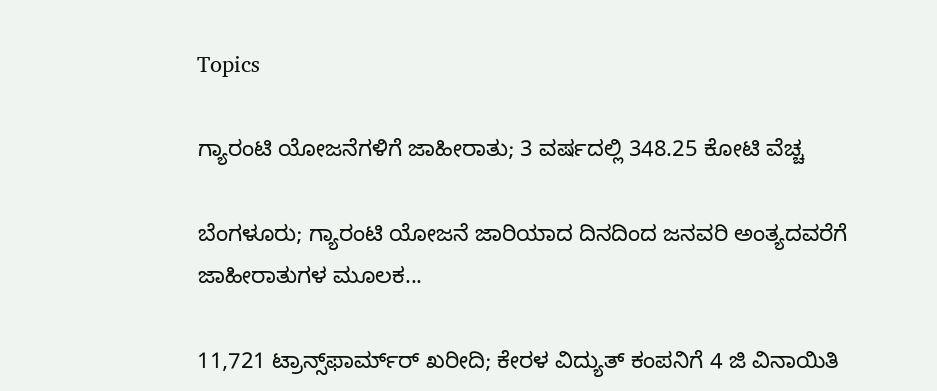Topics

ಗ್ಯಾರಂಟಿ ಯೋಜನೆಗಳಿಗೆ ಜಾಹೀರಾತು; 3 ವರ್ಷದಲ್ಲಿ 348.25 ಕೋಟಿ ವೆಚ್ಚ

ಬೆಂಗಳೂರು; ಗ್ಯಾರಂಟಿ ಯೋಜನೆ ಜಾರಿಯಾದ ದಿನದಿಂದ ಜನವರಿ ಅಂತ್ಯದವರೆಗೆ ಜಾಹೀರಾತುಗಳ ಮೂಲಕ...

11,721 ಟ್ರಾನ್ಸ್‌ಫಾರ್ಮ್‌ರ್ ಖರೀದಿ; ಕೇರಳ ವಿದ್ಯುತ್ ಕಂಪನಿಗೆ 4 ಜಿ ವಿನಾಯಿತಿ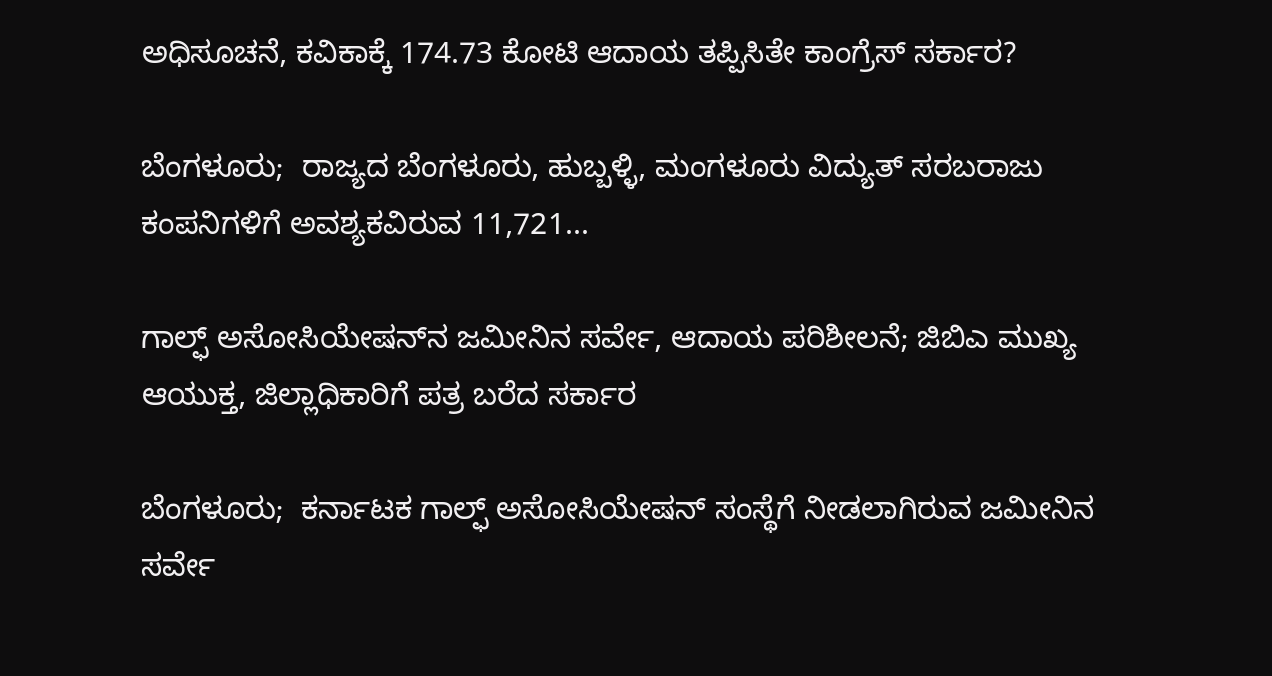ಅಧಿಸೂಚನೆ, ಕವಿಕಾಕ್ಕೆ 174.73 ಕೋಟಿ ಆದಾಯ ತಪ್ಪಿಸಿತೇ ಕಾಂಗ್ರೆಸ್ ಸರ್ಕಾರ?

ಬೆಂಗಳೂರು;  ರಾಜ್ಯದ ಬೆಂಗಳೂರು, ಹುಬ್ಬಳ್ಳಿ, ಮಂಗಳೂರು ವಿದ್ಯುತ್ ಸರಬರಾಜು ಕಂಪನಿಗಳಿಗೆ ಅವಶ್ಯಕವಿರುವ 11,721...

ಗಾಲ್ಫ್‌ ಅಸೋಸಿಯೇಷನ್‌ನ ಜಮೀನಿನ ಸರ್ವೇ, ಆದಾಯ ಪರಿಶೀಲನೆ; ಜಿಬಿಎ ಮುಖ್ಯ ಆಯುಕ್ತ, ಜಿಲ್ಲಾಧಿಕಾರಿಗೆ ಪತ್ರ ಬರೆದ ಸರ್ಕಾರ

ಬೆಂಗಳೂರು;  ಕರ್ನಾಟಕ ಗಾಲ್ಫ್‌ ಅಸೋಸಿಯೇಷನ್ ಸಂಸ್ಥೆಗೆ ನೀಡಲಾಗಿರುವ ಜಮೀನಿನ ಸರ್ವೇ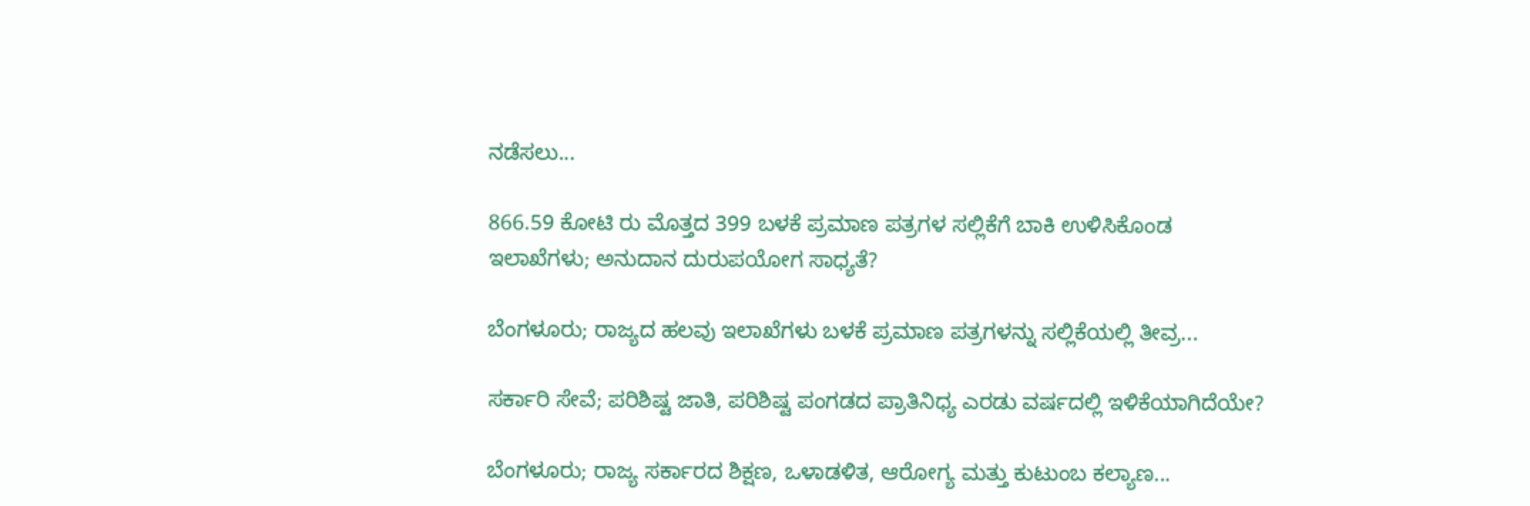ನಡೆಸಲು...

866.59 ಕೋಟಿ ರು ಮೊತ್ತದ 399 ಬಳಕೆ ಪ್ರಮಾಣ ಪತ್ರಗಳ ಸಲ್ಲಿಕೆಗೆ ಬಾಕಿ ಉಳಿಸಿಕೊಂಡ ಇಲಾಖೆಗಳು; ಅನುದಾನ ದುರುಪಯೋಗ ಸಾಧ್ಯತೆ?

ಬೆಂಗಳೂರು; ರಾಜ್ಯದ ಹಲವು ಇಲಾಖೆಗಳು ಬಳಕೆ ಪ್ರಮಾಣ ಪತ್ರಗಳನ್ನು ಸಲ್ಲಿಕೆಯಲ್ಲಿ ತೀವ್ರ...

ಸರ್ಕಾರಿ ಸೇವೆ; ಪರಿಶಿಷ್ಟ ಜಾತಿ, ಪರಿಶಿಷ್ಟ ಪಂಗಡದ ಪ್ರಾತಿನಿಧ್ಯ ಎರಡು ವರ್ಷದಲ್ಲಿ ಇಳಿಕೆಯಾಗಿದೆಯೇ?

ಬೆಂಗಳೂರು; ರಾಜ್ಯ ಸರ್ಕಾರದ ಶಿಕ್ಷಣ, ಒಳಾಡಳಿತ, ಆರೋಗ್ಯ ಮತ್ತು ಕುಟುಂಬ ಕಲ್ಯಾಣ...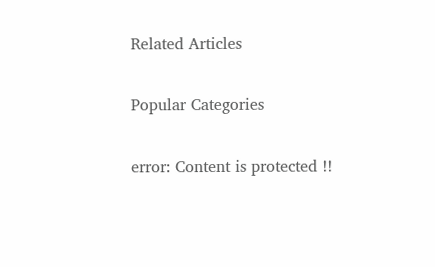Related Articles

Popular Categories

error: Content is protected !!